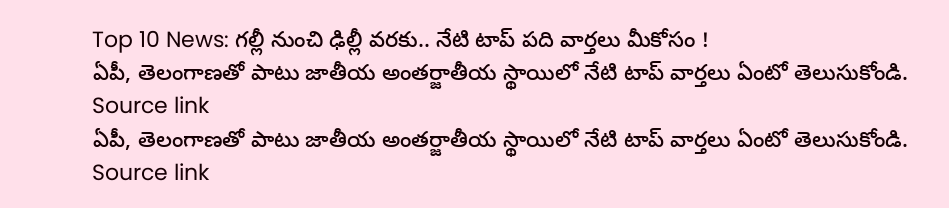Top 10 News: గల్లీ నుంచి ఢిల్లీ వరకు.. నేటి టాప్ పది వార్తలు మీకోసం !
ఏపీ, తెలంగాణతో పాటు జాతీయ అంతర్జాతీయ స్థాయిలో నేటి టాప్ వార్తలు ఏంటో తెలుసుకోండి. Source link
ఏపీ, తెలంగాణతో పాటు జాతీయ అంతర్జాతీయ స్థాయిలో నేటి టాప్ వార్తలు ఏంటో తెలుసుకోండి. Source link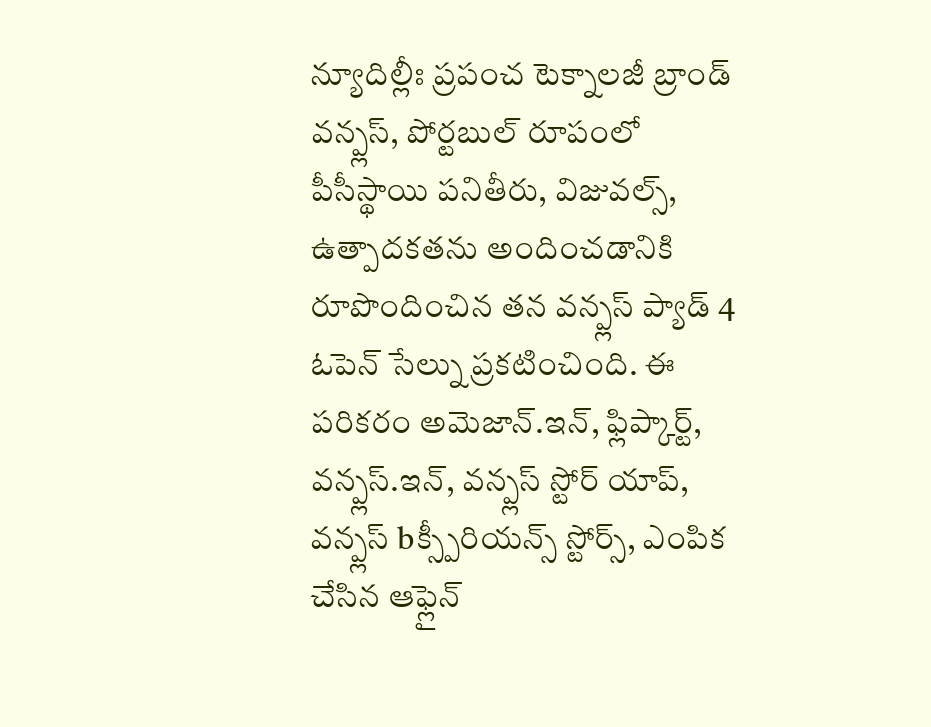న్యూదిల్లీః ప్రపంచ టెక్నాలజీ బ్రాండ్ వన్ప్లస్, పోర్టబుల్ రూపంలో పీసీస్థాయి పనితీరు, విజువల్స్, ఉత్పాదకతను అందించడానికి రూపొందించిన తన వన్ప్లస్ ప్యాడ్ 4 ఓపెన్ సేల్ను ప్రకటించింది. ఈ పరికరం అమెజాన్.ఇన్, ఫ్లిప్కార్ట్, వన్ప్లస్.ఇన్, వన్ప్లస్ స్టోర్ యాప్, వన్ప్లస్ bక్స్పీరియన్స్ స్టోర్స్, ఎంపిక చేసిన ఆఫ్లైన్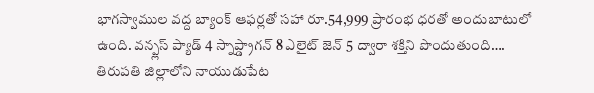భాగస్వాముల వద్ద బ్యాంక్ ఆఫర్లతో సహా రూ.54,999 ప్రారంభ ధరతో అందుబాటులో ఉంది. వన్ప్లస్ ప్యాడ్ 4 స్నాప్డ్రాగన్ 8 ఎలైట్ జెన్ 5 ద్వారా శక్తిని పొందుతుంది….
తిరుపతి జిల్లాలోని నాయుడుపేట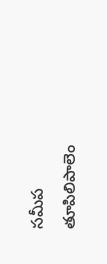సమీప తూపిలిపాలెం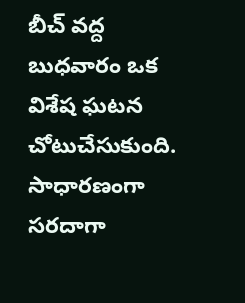బీచ్ వద్ద బుధవారం ఒక విశేష ఘటన చోటుచేసుకుంది. సాధారణంగా సరదాగా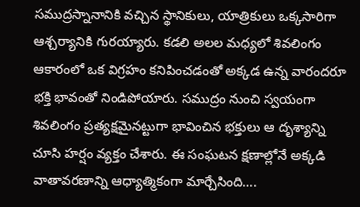సముద్రస్నానానికి వచ్చిన స్థానికులు, యాత్రికులు ఒక్కసారిగా ఆశ్చర్యానికి గురయ్యారు. కడలి అలల మధ్యలో శివలింగం ఆకారంలో ఒక విగ్రహం కనిపించడంతో అక్కడ ఉన్న వారందరూ భక్తి భావంతో నిండిపోయారు. సముద్రం నుంచి స్వయంగా శివలింగం ప్రత్యక్షమైనట్టుగా భావించిన భక్తులు ఆ దృశ్యాన్ని చూసి హర్షం వ్యక్తం చేశారు. ఈ సంఘటన క్షణాల్లోనే అక్కడి వాతావరణాన్ని ఆధ్యాత్మికంగా మార్చేసింది….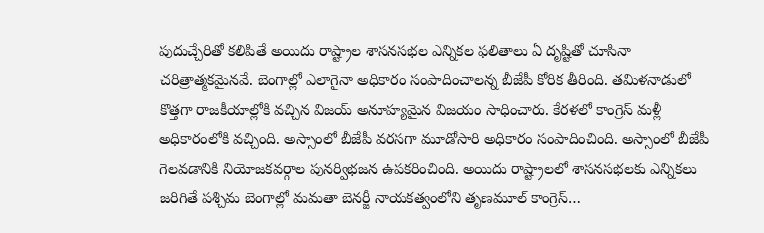పుదుచ్చేరితో కలిపితే అయిదు రాష్ట్రాల శాసనసభల ఎన్నికల ఫలితాలు ఏ దృష్టితో చూసినా చరిత్రాత్మకమైనవే. బెంగాల్లో ఎలాగైనా అధికారం సంపాదించాలన్న బీజేపీ కోరిక తీరింది. తమిళనాడులో కొత్తగా రాజకీయాల్లోకి వచ్చిన విజయ్ అనూహ్యమైన విజయం సాధించారు. కేరళలో కాంగ్రెస్ మళ్లీ అధికారంలోకి వచ్చింది. అస్సాంలో బీజేపీ వరసగా మూడోసారి అధికారం సంపాదించింది. అస్సాంలో బీజేపీ గెలవడానికి నియోజకవర్గాల పునర్విభజన ఉపకరించింది. అయిదు రాష్ట్రాలలో శాసనసభలకు ఎన్నికలు జరిగితే పశ్చిమ బెంగాల్లో మమతా బెనర్జీ నాయకత్వంలోని తృణమూల్ కాంగ్రెస్…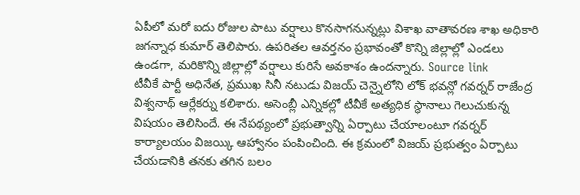ఏపీలో మరో ఐదు రోజుల పాటు వర్షాలు కొనసాగనున్నట్లు విశాఖ వాతావరణ శాఖ అధికారి జగన్నాధ కుమార్ తెలిపారు. ఉపరితల ఆవర్తనం ప్రభావంతో కొన్ని జిల్లాల్లో ఎండలు ఉండగా, మరికొన్ని జిల్లాల్లో వర్షాలు కురిసే అవకాశం ఉందన్నారు. Source link
టీవీకే పార్టీ అధినేత, ప్రముఖ సినీ నటుడు విజయ్ చెన్నైలోని లోక్ భవన్లో గవర్నర్ రాజేంద్ర విశ్వనాథ్ ఆర్లేకర్ను కలిశారు. అసెంబ్లీ ఎన్నికల్లో టీవీకే అత్యధిక స్థానాలు గెలుచుకున్న విషయం తెలిసిందే. ఈ నేపథ్యంలో ప్రభుత్వాన్ని ఏర్పాటు చేయాలంటూ గవర్నర్ కార్యాలయం విజయ్కి ఆహ్వానం పంపించింది. ఈ క్రమంలో విజయ్ ప్రభుత్వం ఏర్పాటు చేయడానికి తనకు తగిన బలం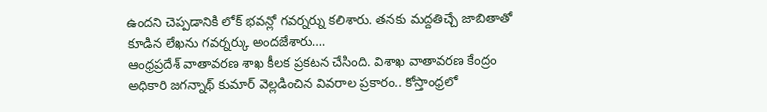ఉందని చెప్పడానికి లోక్ భవన్లో గవర్నర్ను కలిశారు. తనకు మద్దతిచ్చే జాబితాతో కూడిన లేఖను గవర్నర్కు అందజేశారు….
ఆంధ్రప్రదేశ్ వాతావరణ శాఖ కీలక ప్రకటన చేసింది. విశాఖ వాతావరణ కేంద్రం అధికారి జగన్నాథ్ కుమార్ వెల్లడించిన వివరాల ప్రకారం.. కోస్తాంధ్రలో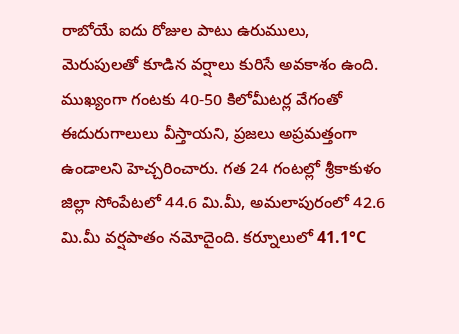రాబోయే ఐదు రోజుల పాటు ఉరుములు, మెరుపులతో కూడిన వర్షాలు కురిసే అవకాశం ఉంది. ముఖ్యంగా గంటకు 40-50 కిలోమీటర్ల వేగంతో ఈదురుగాలులు వీస్తాయని, ప్రజలు అప్రమత్తంగా ఉండాలని హెచ్చరించారు. గత 24 గంటల్లో శ్రీకాకుళం జిల్లా సోంపేటలో 44.6 మి.మీ, అమలాపురంలో 42.6 మి.మీ వర్షపాతం నమోదైంది. కర్నూలులో 41.1°C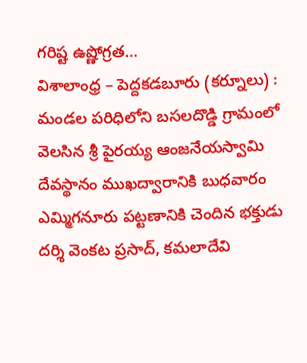గరిష్ట ఉష్ణోగ్రత…
విశాలాంధ్ర – పెద్దకడబూరు (కర్నూలు) : మండల పరిధిలోని బసలదొడ్డి గ్రామంలో వెలసిన శ్రీ పైరయ్య ఆంజనేయస్వామి దేవస్థానం ముఖద్వారానికి బుధవారం ఎమ్మిగనూరు పట్టణానికి చెందిన భక్తుడు దర్శి వెంకట ప్రసాద్, కమలాదేవి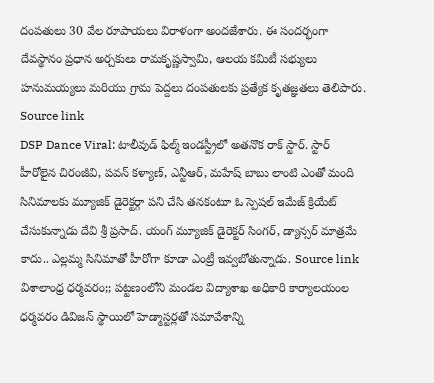దంపతులు 30 వేల రూపాయలు విరాళంగా అందజేశారు. ఈ సందర్భంగా దేవస్థానం ప్రధాన అర్చకులు రామకృష్ణస్వామి, ఆలయ కమిటీ సభ్యులు హనుమయ్యలు మరియు గ్రామ పెద్దలు దంపతులకు ప్రత్యేక కృతజ్ఞతలు తెలిపారు. Source link
DSP Dance Viral: టాలీవుడ్ ఫిల్మ్ ఇండస్ట్రీలో అతనొక రాక్ స్టార్. స్టార్ హీరోలైన చిరంజీవి, పవన్ కళ్యాణ్, ఎన్టీఆర్, మహేష్ బాబు లాంటి ఎంతో మంది సినిమాలకు మ్యూజిక్ డైరెక్టర్గా పని చేసి తనకంటూ ఓ స్పెషల్ ఇమేజ్ క్రియేట్ చేసుకున్నాడు దేవి శ్రీ ప్రసాద్. యంగ్ మ్యూజిక్ డైరెక్టర్ సింగర్, డ్యాన్సర్ మాత్రమే కాదు.. ఎల్లమ్మ సినిమాతో హీరోగా కూడా ఎంట్రీ ఇవ్వబోతున్నాడు. Source link
విశాలాంధ్ర ధర్మవరం;; పట్టణంలోని మండల విద్యాశాఖ అధికారి కార్యాలయంల ధర్మవరం డివిజన్ స్థాయిలో హెడ్మాస్టర్లతో సమావేశాన్ని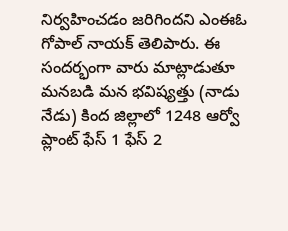నిర్వహించడం జరిగిందని ఎంఈఓ గోపాల్ నాయక్ తెలిపారు. ఈ సందర్భంగా వారు మాట్లాడుతూ మనబడి మన భవిష్యత్తు (నాడు నేడు) కింద జిల్లాలో 1248 ఆర్వో ప్లాంట్ ఫేస్ 1 ఫేస్ 2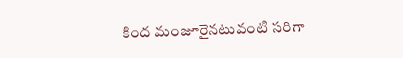కింద మంజూరైనటువంటి సరిగా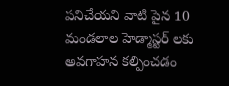పనిచేయని వాటి పైన 10 మండలాల హెడ్మాస్టర్ లకు అవగాహన కల్పించడం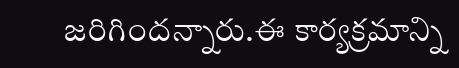జరిగిందన్నారు.ఈ కార్యక్రమాన్ని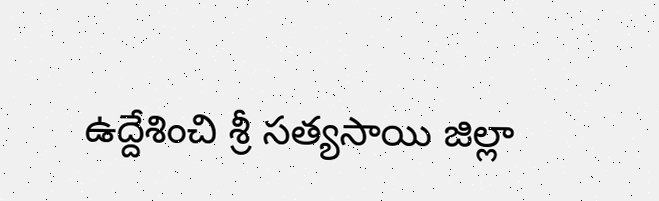ఉద్దేశించి శ్రీ సత్యసాయి జిల్లా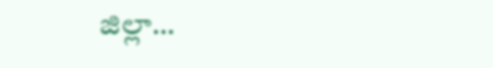జిల్లా…